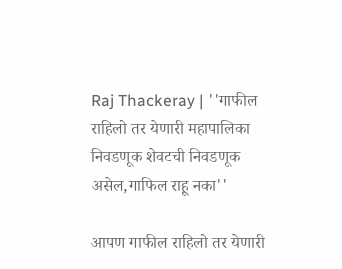Raj Thackeray | ''गाफील राहिलो तर येणारी महापालिका निवडणूक शेवटची निवडणूक असेल,गाफिल राहू नका''

आपण गाफील राहिलो तर येणारी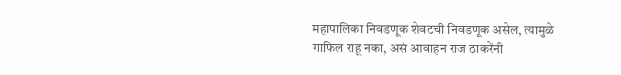महापालिका निवडणूक शेवटची निवडणूक असेल, त्यामुळे गाफिल राहू नका, असं आवाहन राज ठाकरेंनी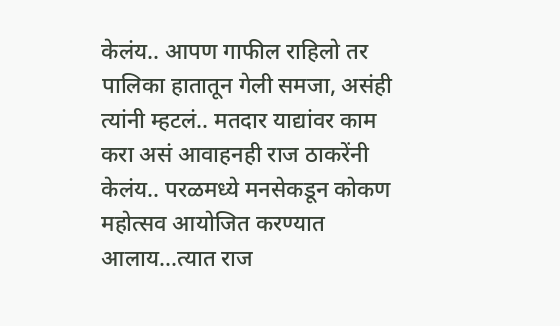केलंय.. आपण गाफील राहिलो तर पालिका हातातून गेली समजा, असंही त्यांनी म्हटलं.. मतदार याद्यांवर काम करा असं आवाहनही राज ठाकरेंनी केलंय.. परळमध्ये मनसेकडून कोकण महोत्सव आयोजित करण्यात आलाय...त्यात राज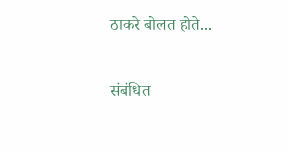ठाकरे बोलत होते...

संबंधित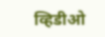व्हिडीओ